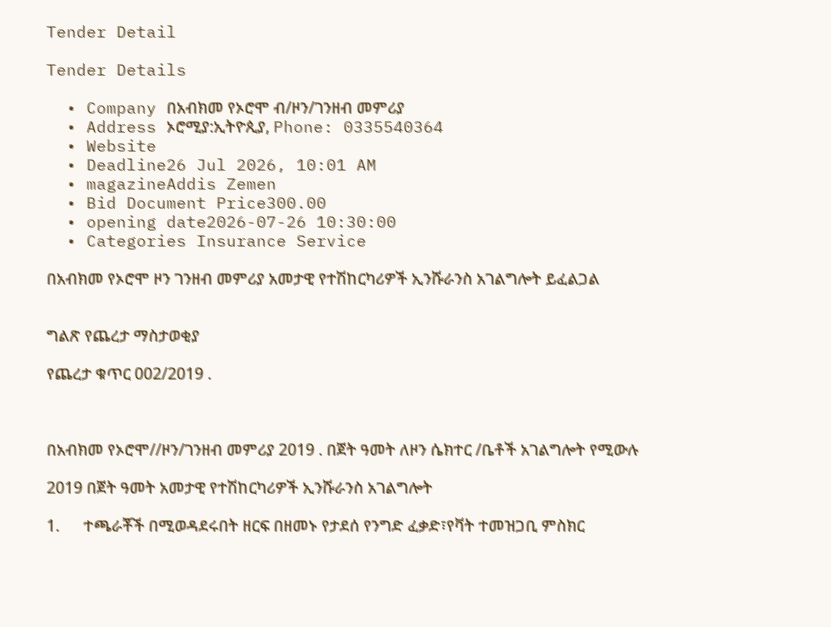Tender Detail

Tender Details

  • Company በአብክመ የኦሮሞ ብ/ዞን/ገንዘብ መምሪያ
  • Address ኦሮሚያ:ኢትዮጲያ, Phone: 0335540364
  • Website
  • Deadline26 Jul 2026, 10:01 AM
  • magazineAddis Zemen
  • Bid Document Price300.00
  • opening date2026-07-26 10:30:00
  • Categories Insurance Service

በአብክመ የኦሮሞ ዞን ገንዘብ መምሪያ አመታዊ የተሽከርካሪዎች ኢንሹራንስ አገልግሎት ይፈልጋል


ግልጽ የጨረታ ማስታወቂያ

የጨረታ ቁጥር 002/2019 .



በአብክመ የኦሮሞ//ዞን/ገንዘብ መምሪያ 2019 . በጀት ዓመት ለዞን ሴክተር /ቤቶች አገልግሎት የሚውሉ

2019 በጀት ዓመት አመታዊ የተሽከርካሪዎች ኢንሹራንስ አገልግሎት

1.      ተጫራቾች በሚወዳደሩበት ዘርፍ በዘመኑ የታደሰ የንግድ ፈቃድ፣የቫት ተመዝጋቢ ምስክር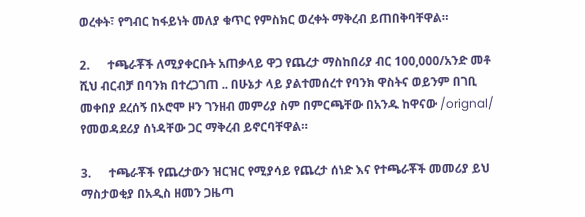ወረቀት፣ የግብር ከፋይነት መለያ ቁጥር የምስክር ወረቀት ማቅረብ ይጠበቅባቸዋል።

2.      ተጫራቾች ለሚያቀርቡት አጠቃላይ ዋጋ የጨረታ ማስከበሪያ ብር 100,000/አንድ መቶ ሺህ ብርብቻ በባንክ በተረጋገጠ .. በሁኔታ ላይ ያልተመሰረተ የባንክ ዋስትና ወይንም በገቢ መቀበያ ደረሰኝ በኦሮሞ ዞን ገንዘብ መምሪያ ስም በምርጫቸው በአንዱ ከዋናው /orignal/ የመወዳደሪያ ሰነዳቸው ጋር ማቅረብ ይኖርባቸዋል።

3.      ተጫራቾች የጨረታውን ዝርዝር የሚያሳይ የጨረታ ሰነድ እና የተጫራቾች መመሪያ ይህ ማስታወቂያ በአዲስ ዘመን ጋዜጣ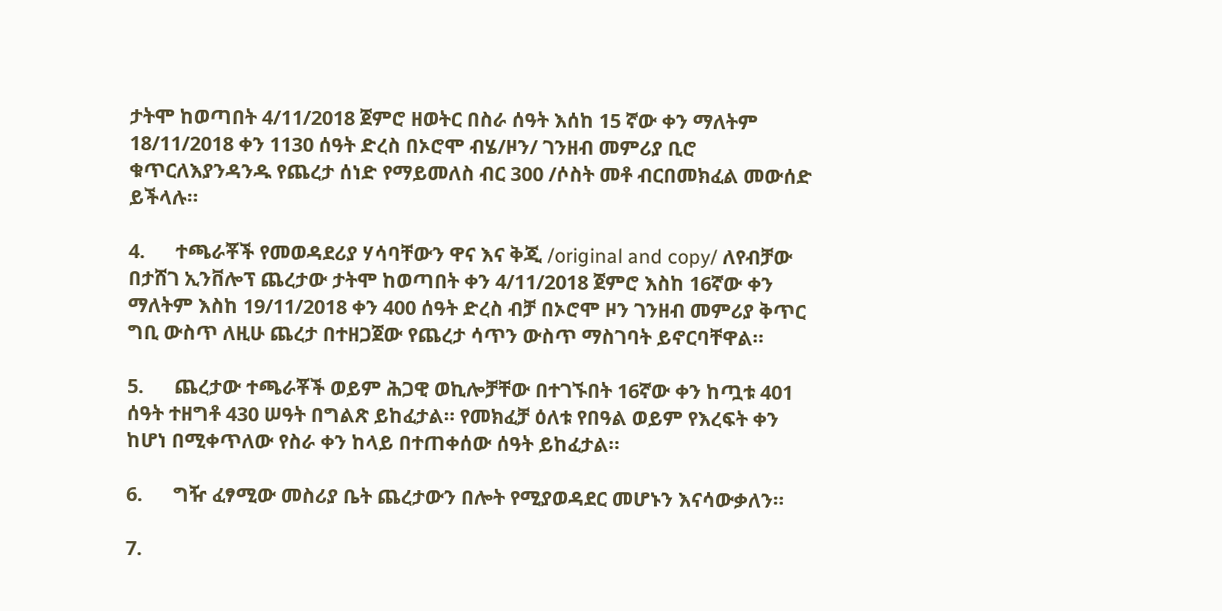ታትሞ ከወጣበት 4/11/2018 ጀምሮ ዘወትር በስራ ሰዓት እሰከ 15 ኛው ቀን ማለትም 18/11/2018 ቀን 1130 ሰዓት ድረስ በኦሮሞ ብሄ/ዞን/ ገንዘብ መምሪያ ቢሮ ቁጥርለእያንዳንዱ የጨረታ ሰነድ የማይመለስ ብር 300 /ሶስት መቶ ብርበመክፈል መውሰድ ይችላሉ።

4.      ተጫራቾች የመወዳደሪያ ሃሳባቸውን ዋና እና ቅጂ /original and copy/ ለየብቻው በታሸገ ኢንቨሎፕ ጨረታው ታትሞ ከወጣበት ቀን 4/11/2018 ጀምሮ እስከ 16ኛው ቀን ማለትም እስከ 19/11/2018 ቀን 400 ሰዓት ድረስ ብቻ በኦሮሞ ዞን ገንዘብ መምሪያ ቅጥር ግቢ ውስጥ ለዚሁ ጨረታ በተዘጋጀው የጨረታ ሳጥን ውስጥ ማስገባት ይኖርባቸዋል።

5.      ጨረታው ተጫራቾች ወይም ሕጋዊ ወኪሎቻቸው በተገኙበት 16ኛው ቀን ከጧቱ 401 ሰዓት ተዘግቶ 430 ሠዓት በግልጽ ይከፈታል። የመክፈቻ ዕለቱ የበዓል ወይም የእረፍት ቀን ከሆነ በሚቀጥለው የስራ ቀን ከላይ በተጠቀሰው ሰዓት ይከፈታል።

6.      ግዥ ፈፃሚው መስሪያ ቤት ጨረታውን በሎት የሚያወዳደር መሆኑን እናሳውቃለን።

7.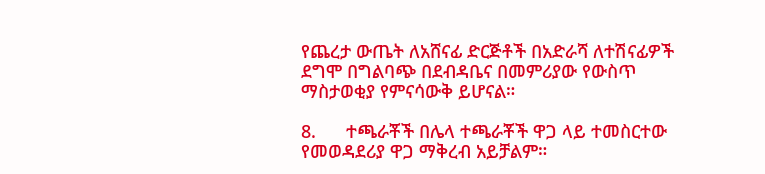የጨረታ ውጤት ለአሸናፊ ድርጅቶች በአድራሻ ለተሽናፊዎች ደግሞ በግልባጭ በደብዳቤና በመምሪያው የውስጥ ማስታወቂያ የምናሳውቅ ይሆናል።

8.      ተጫራቾች በሌላ ተጫራቾች ዋጋ ላይ ተመስርተው የመወዳደሪያ ዋጋ ማቅረብ አይቻልም።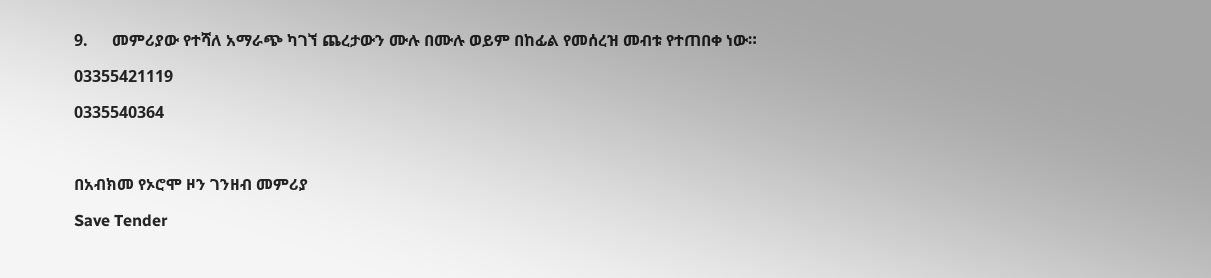9.      መምሪያው የተሻለ አማራጭ ካገኘ ጨረታውን ሙሉ በሙሉ ወይም በከፊል የመሰረዝ መብቱ የተጠበቀ ነው።

03355421119

0335540364



በአብክመ የኦሮሞ ዞን ገንዘብ መምሪያ

Save Tender